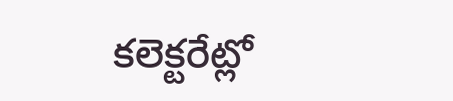కలెక్టరేట్లో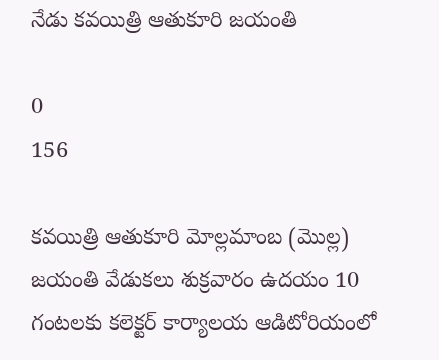నేడు కవయిత్రి ఆతుకూరి జయంతి

0
156

కవయిత్రి ఆతుకూరి మోల్లమాంబ (మొల్ల) జయంతి వేడుకలు శుక్రవారం ఉదయం 10 గంటలకు కలెక్టర్ కార్యాలయ ఆడిటోరియంలో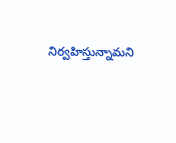నిర్వహిస్తున్నామని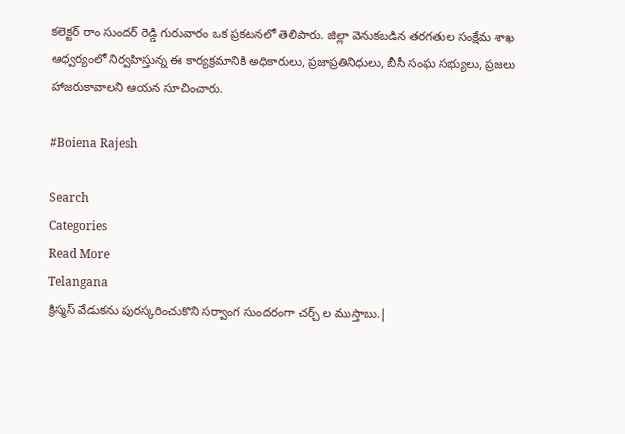కలెక్టర్ రాం సుందర్ రెడ్డి గురువారం ఒక ప్రకటనలో తెలిపారు. జిల్లా వెనుకబడిన తరగతుల సంక్షేమ శాఖ ఆధ్వర్యంలో నిర్వహిస్తున్న ఈ కార్యక్రమానికి అధికారులు, ప్రజాప్రతినిధులు, బీసీ సంఘ సభ్యులు, ప్రజలు హాజరుకావాలని ఆయన సూచించారు.

#Boiena Rajesh

Search
Categories
Read More
Telangana
క్రిస్మస్ వేడుకను పురస్కరించుకొని సర్వాంగ సుందరంగా చర్చ్ ల ముస్తాబు.|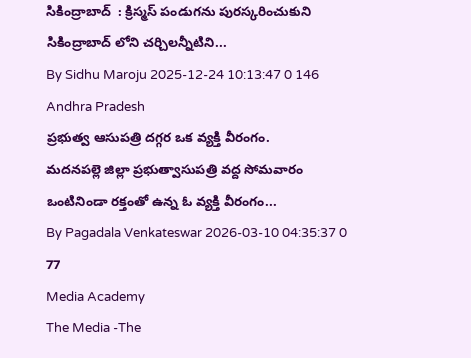సికింద్రాబాద్  : క్రిస్మస్ పండుగను పురస్కరించుకుని సికింద్రాబాద్ లోని చర్చిలన్నీటిని...
By Sidhu Maroju 2025-12-24 10:13:47 0 146
Andhra Pradesh
ప్రభుత్వ ఆసుపత్రి దగ్గర ఒక వ్యక్తి వీరంగం.
మదనపల్లె జిల్లా ప్రభుత్వాసుపత్రి వద్ద సోమవారం ఒంటినిండా రక్తంతో ఉన్న ఓ వ్యక్తి వీరంగం...
By Pagadala Venkateswar 2026-03-10 04:35:37 0 77
Media Academy
The Media -The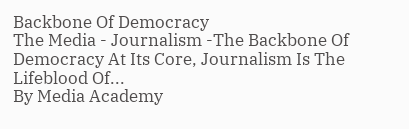Backbone Of Democracy
The Media - Journalism -The Backbone Of Democracy At Its Core, Journalism Is The Lifeblood Of...
By Media Academy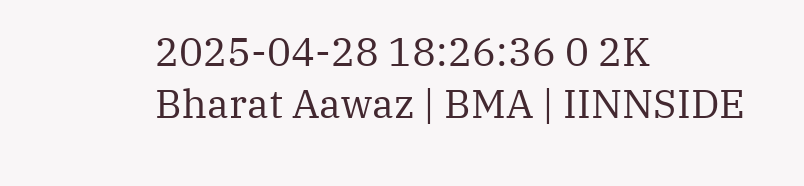2025-04-28 18:26:36 0 2K
Bharat Aawaz | BMA | IINNSIDE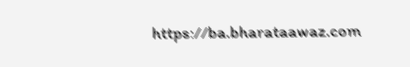https://ba.bharataawaz.com